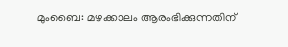മുംബൈ: മഴക്കാലം ആരംഭിക്കുന്നതിന്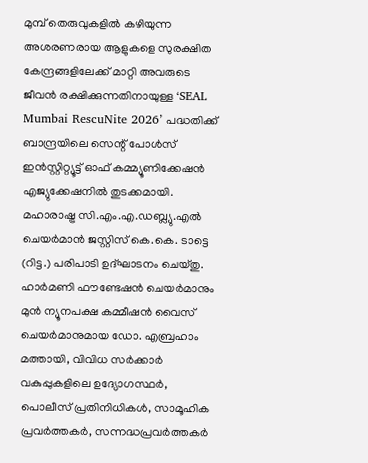മുമ്പ് തെരുവുകളിൽ കഴിയുന്ന അശരണരായ ആളുകളെ സുരക്ഷിത കേന്ദ്രങ്ങളിലേക്ക് മാറ്റി അവരുടെ ജീവൻ രക്ഷിക്കുന്നതിനായുള്ള ‘SEAL Mumbai RescuNite 2026’ പദ്ധതിക്ക് ബാന്ദ്രയിലെ സെന്റ് പോൾസ് ഇൻസ്റ്റിറ്റ്യൂട്ട് ഓഫ് കമ്മ്യൂണിക്കേഷൻ എജ്യുക്കേഷനിൽ തുടക്കമായി.
മഹാരാഷ്ട്ര സി.എം.എ.ഡബ്ല്യു.എൽ ചെയർമാൻ ജസ്റ്റിസ് കെ.കെ. ടാട്ടെ (റിട്ട.) പരിപാടി ഉദ്ഘാടനം ചെയ്തു. ഹാർമണി ഫൗണ്ടേഷൻ ചെയർമാനും മുൻ ന്യൂനപക്ഷ കമ്മീഷൻ വൈസ് ചെയർമാനുമായ ഡോ. എബ്രഹാം മത്തായി, വിവിധ സർക്കാർ വകുപ്പുകളിലെ ഉദ്യോഗസ്ഥർ, പൊലീസ് പ്രതിനിധികൾ, സാമൂഹിക പ്രവർത്തകർ, സന്നദ്ധപ്രവർത്തകർ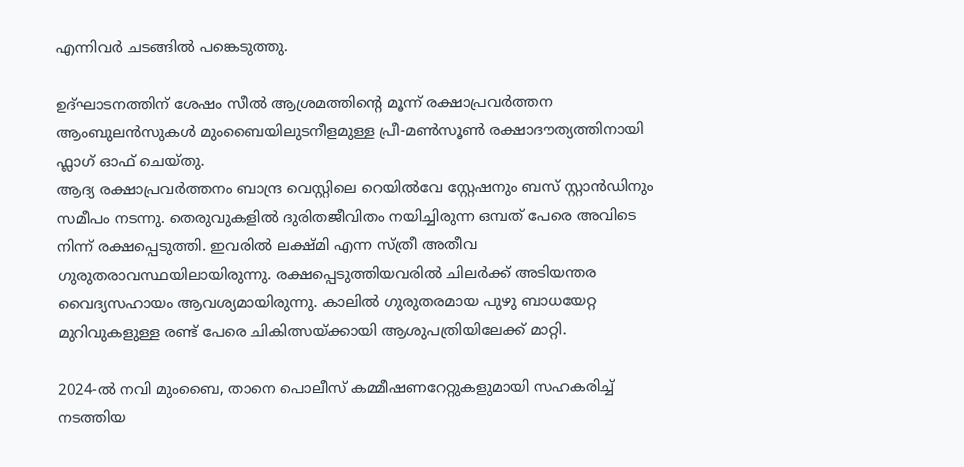എന്നിവർ ചടങ്ങിൽ പങ്കെടുത്തു.

ഉദ്ഘാടനത്തിന് ശേഷം സീൽ ആശ്രമത്തിന്റെ മൂന്ന് രക്ഷാപ്രവർത്തന ആംബുലൻസുകൾ മുംബൈയിലുടനീളമുള്ള പ്രീ-മൺസൂൺ രക്ഷാദൗത്യത്തിനായി ഫ്ലാഗ് ഓഫ് ചെയ്തു.
ആദ്യ രക്ഷാപ്രവർത്തനം ബാന്ദ്ര വെസ്റ്റിലെ റെയിൽവേ സ്റ്റേഷനും ബസ് സ്റ്റാൻഡിനും സമീപം നടന്നു. തെരുവുകളിൽ ദുരിതജീവിതം നയിച്ചിരുന്ന ഒമ്പത് പേരെ അവിടെ നിന്ന് രക്ഷപ്പെടുത്തി. ഇവരിൽ ലക്ഷ്മി എന്ന സ്ത്രീ അതീവ ഗുരുതരാവസ്ഥയിലായിരുന്നു. രക്ഷപ്പെടുത്തിയവരിൽ ചിലർക്ക് അടിയന്തര വൈദ്യസഹായം ആവശ്യമായിരുന്നു. കാലിൽ ഗുരുതരമായ പുഴു ബാധയേറ്റ മുറിവുകളുള്ള രണ്ട് പേരെ ചികിത്സയ്ക്കായി ആശുപത്രിയിലേക്ക് മാറ്റി.

2024-ൽ നവി മുംബൈ, താനെ പൊലീസ് കമ്മീഷണറേറ്റുകളുമായി സഹകരിച്ച് നടത്തിയ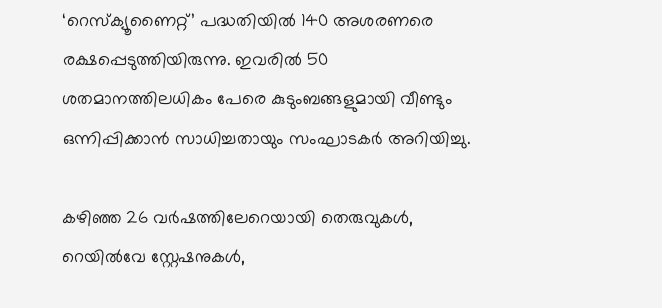‘റെസ്ക്യൂണൈറ്റ്’ പദ്ധതിയിൽ 140 അശരണരെ രക്ഷപ്പെടുത്തിയിരുന്നു. ഇവരിൽ 50 ശതമാനത്തിലധികം പേരെ കുടുംബങ്ങളുമായി വീണ്ടും ഒന്നിപ്പിക്കാൻ സാധിച്ചതായും സംഘാടകർ അറിയിച്ചു.

കഴിഞ്ഞ 26 വർഷത്തിലേറെയായി തെരുവുകൾ, റെയിൽവേ സ്റ്റേഷനുകൾ,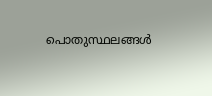പൊതുസ്ഥലങ്ങൾ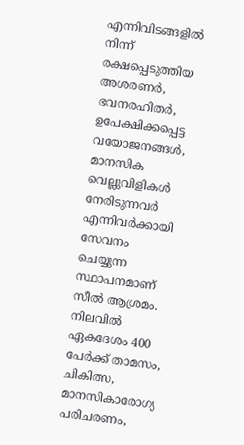എന്നിവിടങ്ങളിൽ നിന്ന് രക്ഷപ്പെടുത്തിയ അശരണർ, ഭവനരഹിതർ, ഉപേക്ഷിക്കപ്പെട്ട വയോജനങ്ങൾ, മാനസിക വെല്ലുവിളികൾ നേരിടുന്നവർ എന്നിവർക്കായി സേവനം ചെയ്യുന്ന സ്ഥാപനമാണ് സീൽ ആശ്രമം. നിലവിൽ ഏകദേശം 400 പേർക്ക് താമസം, ചികിത്സ, മാനസികാരോഗ്യ പരിചരണം,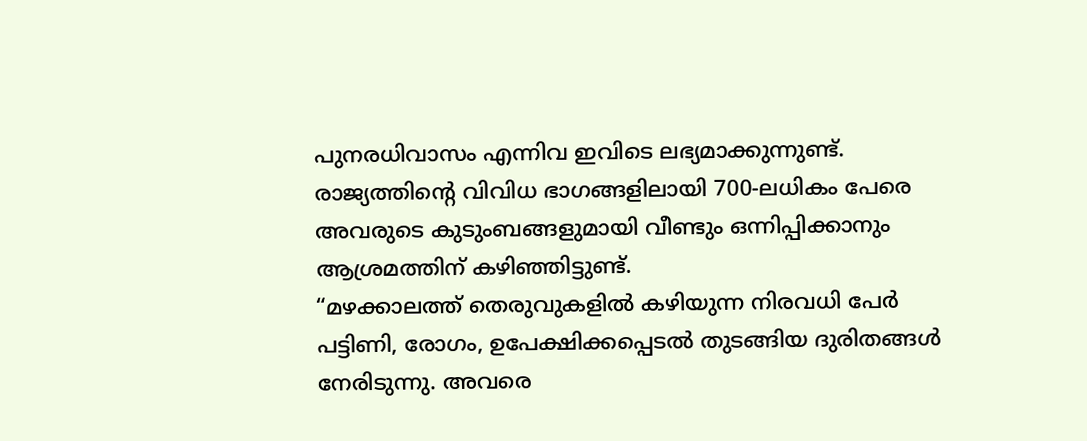പുനരധിവാസം എന്നിവ ഇവിടെ ലഭ്യമാക്കുന്നുണ്ട്. രാജ്യത്തിന്റെ വിവിധ ഭാഗങ്ങളിലായി 700-ലധികം പേരെ അവരുടെ കുടുംബങ്ങളുമായി വീണ്ടും ഒന്നിപ്പിക്കാനും ആശ്രമത്തിന് കഴിഞ്ഞിട്ടുണ്ട്.
“മഴക്കാലത്ത് തെരുവുകളിൽ കഴിയുന്ന നിരവധി പേർ പട്ടിണി, രോഗം, ഉപേക്ഷിക്കപ്പെടൽ തുടങ്ങിയ ദുരിതങ്ങൾ നേരിടുന്നു. അവരെ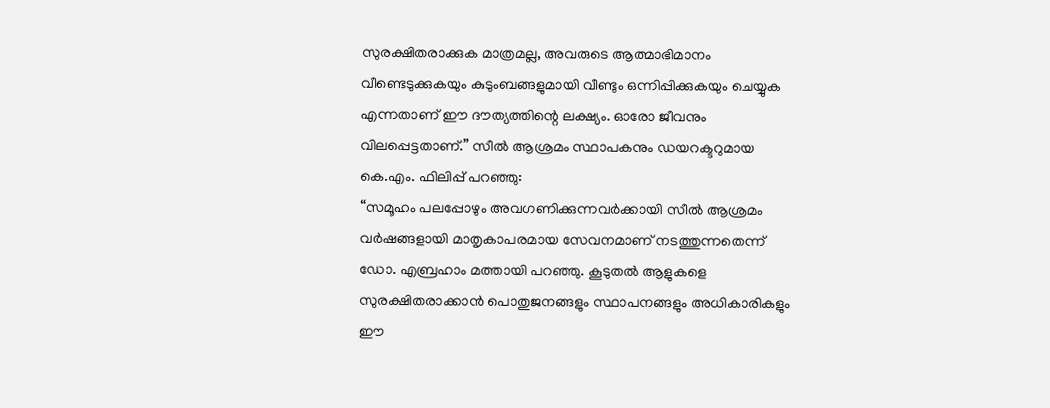സുരക്ഷിതരാക്കുക മാത്രമല്ല, അവരുടെ ആത്മാഭിമാനം വീണ്ടെടുക്കുകയും കുടുംബങ്ങളുമായി വീണ്ടും ഒന്നിപ്പിക്കുകയും ചെയ്യുക എന്നതാണ് ഈ ദൗത്യത്തിന്റെ ലക്ഷ്യം. ഓരോ ജീവനും വിലപ്പെട്ടതാണ്.” സീൽ ആശ്രമം സ്ഥാപകനും ഡയറക്ടറുമായ കെ.എം. ഫിലിപ്പ് പറഞ്ഞു:
“സമൂഹം പലപ്പോഴും അവഗണിക്കുന്നവർക്കായി സീൽ ആശ്രമം വർഷങ്ങളായി മാതൃകാപരമായ സേവനമാണ് നടത്തുന്നതെന്ന് ഡോ. എബ്രഹാം മത്തായി പറഞ്ഞു. കൂടുതൽ ആളുകളെ സുരക്ഷിതരാക്കാൻ പൊതുജനങ്ങളും സ്ഥാപനങ്ങളും അധികാരികളും ഈ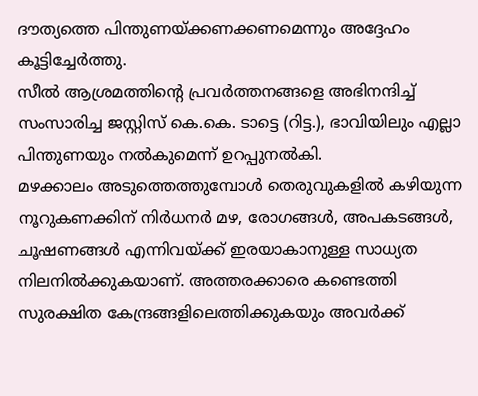ദൗത്യത്തെ പിന്തുണയ്ക്കണക്കണമെന്നും അദ്ദേഹം കൂട്ടിച്ചേർത്തു.
സീൽ ആശ്രമത്തിന്റെ പ്രവർത്തനങ്ങളെ അഭിനന്ദിച്ച് സംസാരിച്ച ജസ്റ്റിസ് കെ.കെ. ടാട്ടെ (റിട്ട.), ഭാവിയിലും എല്ലാ പിന്തുണയും നൽകുമെന്ന് ഉറപ്പുനൽകി.
മഴക്കാലം അടുത്തെത്തുമ്പോൾ തെരുവുകളിൽ കഴിയുന്ന നൂറുകണക്കിന് നിർധനർ മഴ, രോഗങ്ങൾ, അപകടങ്ങൾ, ചൂഷണങ്ങൾ എന്നിവയ്ക്ക് ഇരയാകാനുള്ള സാധ്യത നിലനിൽക്കുകയാണ്. അത്തരക്കാരെ കണ്ടെത്തി സുരക്ഷിത കേന്ദ്രങ്ങളിലെത്തിക്കുകയും അവർക്ക്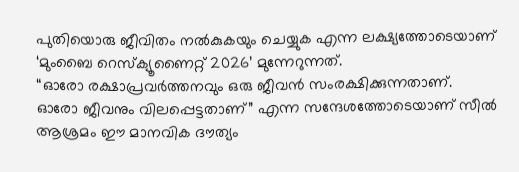പുതിയൊരു ജീവിതം നൽകുകയും ചെയ്യുക എന്ന ലക്ഷ്യത്തോടെയാണ് ‘മുംബൈ റെസ്ക്യൂണൈറ്റ് 2026’ മുന്നേറുന്നത്.
“ഓരോ രക്ഷാപ്രവർത്തനവും ഒരു ജീവൻ സംരക്ഷിക്കുന്നതാണ്. ഓരോ ജീവനും വിലപ്പെട്ടതാണ്” എന്ന സന്ദേശത്തോടെയാണ് സീൽ ആശ്രമം ഈ മാനവിക ദൗത്യം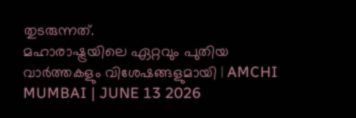തുടരുന്നത്.
മഹാരാഷ്ട്രയിലെ ഏറ്റവും പുതിയ വാർത്തകളും വിശേഷങ്ങളുമായി | AMCHI MUMBAI | JUNE 13 2026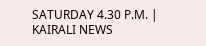SATURDAY 4.30 P.M. | KAIRALI NEWS